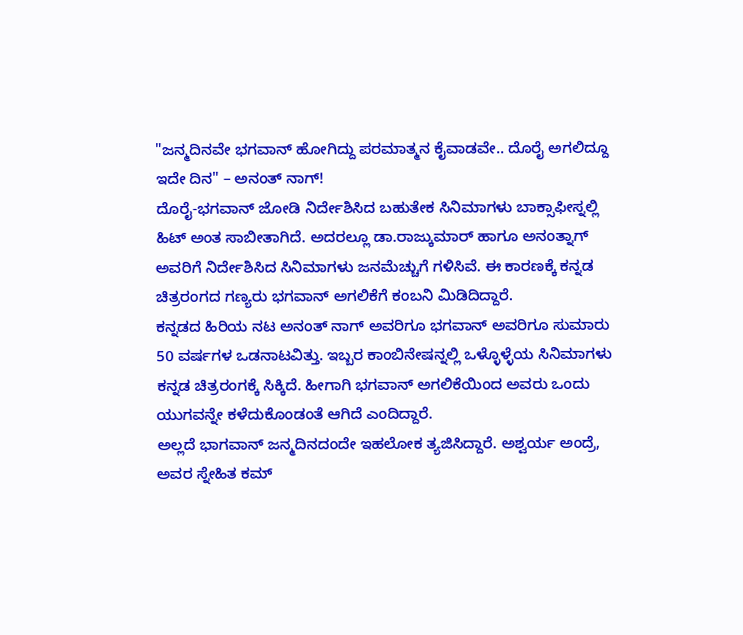"ಜನ್ಮದಿನವೇ ಭಗವಾನ್ ಹೋಗಿದ್ದು ಪರಮಾತ್ಮನ ಕೈವಾಡವೇ.. ದೊರೈ ಅಗಲಿದ್ದೂ ಇದೇ ದಿನ" – ಅನಂತ್ ನಾಗ್!
ದೊರೈ-ಭಗವಾನ್ ಜೋಡಿ ನಿರ್ದೇಶಿಸಿದ ಬಹುತೇಕ ಸಿನಿಮಾಗಳು ಬಾಕ್ಸಾಫೀಸ್ನಲ್ಲಿ ಹಿಟ್ ಅಂತ ಸಾಬೀತಾಗಿದೆ. ಅದರಲ್ಲೂ ಡಾ.ರಾಜ್ಕುಮಾರ್ ಹಾಗೂ ಅನಂತ್ನಾಗ್ ಅವರಿಗೆ ನಿರ್ದೇಶಿಸಿದ ಸಿನಿಮಾಗಳು ಜನಮೆಚ್ಚುಗೆ ಗಳಿಸಿವೆ. ಈ ಕಾರಣಕ್ಕೆ ಕನ್ನಡ ಚಿತ್ರರಂಗದ ಗಣ್ಯರು ಭಗವಾನ್ ಅಗಲಿಕೆಗೆ ಕಂಬನಿ ಮಿಡಿದಿದ್ದಾರೆ.
ಕನ್ನಡದ ಹಿರಿಯ ನಟ ಅನಂತ್ ನಾಗ್ ಅವರಿಗೂ ಭಗವಾನ್ ಅವರಿಗೂ ಸುಮಾರು 50 ವರ್ಷಗಳ ಒಡನಾಟವಿತ್ತು. ಇಬ್ಬರ ಕಾಂಬಿನೇಷನ್ನಲ್ಲಿ ಒಳ್ಳೊಳ್ಳೆಯ ಸಿನಿಮಾಗಳು ಕನ್ನಡ ಚಿತ್ರರಂಗಕ್ಕೆ ಸಿಕ್ಕಿದೆ. ಹೀಗಾಗಿ ಭಗವಾನ್ ಅಗಲಿಕೆಯಿಂದ ಅವರು ಒಂದು ಯುಗವನ್ನೇ ಕಳೆದುಕೊಂಡಂತೆ ಆಗಿದೆ ಎಂದಿದ್ದಾರೆ.
ಅಲ್ಲದೆ ಭಾಗವಾನ್ ಜನ್ಮದಿನದಂದೇ ಇಹಲೋಕ ತ್ಯಜಿಸಿದ್ದಾರೆ. ಅಶ್ವರ್ಯ ಅಂದ್ರೆ, ಅವರ ಸ್ನೇಹಿತ ಕಮ್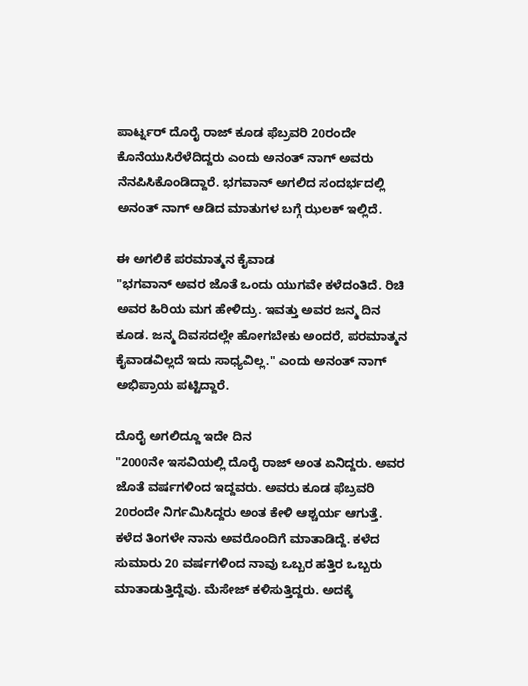ಪಾರ್ಟ್ನರ್ ದೊರೈ ರಾಜ್ ಕೂಡ ಫೆಬ್ರವರಿ 20ರಂದೇ ಕೊನೆಯುಸಿರೆಳೆದಿದ್ದರು ಎಂದು ಅನಂತ್ ನಾಗ್ ಅವರು ನೆನಪಿಸಿಕೊಂಡಿದ್ದಾರೆ. ಭಗವಾನ್ ಅಗಲಿದ ಸಂದರ್ಭದಲ್ಲಿ ಅನಂತ್ ನಾಗ್ ಆಡಿದ ಮಾತುಗಳ ಬಗ್ಗೆ ಝಲಕ್ ಇಲ್ಲಿದೆ.

ಈ ಅಗಲಿಕೆ ಪರಮಾತ್ಮನ ಕೈವಾಡ
"ಭಗವಾನ್ ಅವರ ಜೊತೆ ಒಂದು ಯುಗವೇ ಕಳೆದಂತಿದೆ. ರಿಚಿ ಅವರ ಹಿರಿಯ ಮಗ ಹೇಳಿದ್ರು. ಇವತ್ತು ಅವರ ಜನ್ಮ ದಿನ ಕೂಡ. ಜನ್ಮ ದಿವಸದಲ್ಲೇ ಹೋಗಬೇಕು ಅಂದರೆ, ಪರಮಾತ್ಮನ ಕೈವಾಡವಿಲ್ಲದೆ ಇದು ಸಾಧ್ಯವಿಲ್ಲ." ಎಂದು ಅನಂತ್ ನಾಗ್ ಅಭಿಪ್ರಾಯ ಪಟ್ಟಿದ್ದಾರೆ.

ದೊರೈ ಅಗಲಿದ್ದೂ ಇದೇ ದಿನ
"2000ನೇ ಇಸವಿಯಲ್ಲಿ ದೊರೈ ರಾಜ್ ಅಂತ ಏನಿದ್ದರು. ಅವರ ಜೊತೆ ವರ್ಷಗಳಿಂದ ಇದ್ದವರು. ಅವರು ಕೂಡ ಫೆಬ್ರವರಿ 20ರಂದೇ ನಿರ್ಗಮಿಸಿದ್ದರು ಅಂತ ಕೇಳಿ ಆಶ್ಚರ್ಯ ಆಗುತ್ತೆ. ಕಳೆದ ತಿಂಗಳೇ ನಾನು ಅವರೊಂದಿಗೆ ಮಾತಾಡಿದ್ದೆ. ಕಳೆದ ಸುಮಾರು 20 ವರ್ಷಗಳಿಂದ ನಾವು ಒಬ್ಬರ ಹತ್ತಿರ ಒಬ್ಬರು ಮಾತಾಡುತ್ತಿದ್ದೆವು. ಮೆಸೇಜ್ ಕಳಿಸುತ್ತಿದ್ದರು. ಅದಕ್ಕೆ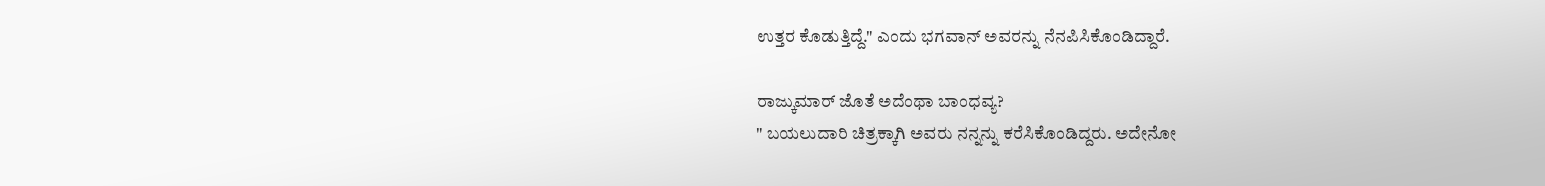ಉತ್ತರ ಕೊಡುತ್ತಿದ್ದೆ." ಎಂದು ಭಗವಾನ್ ಅವರನ್ನು ನೆನಪಿಸಿಕೊಂಡಿದ್ದಾರೆ.

ರಾಜ್ಕುಮಾರ್ ಜೊತೆ ಅದೆಂಥಾ ಬಾಂಧವ್ಯ?
" ಬಯಲುದಾರಿ ಚಿತ್ರಕ್ಕಾಗಿ ಅವರು ನನ್ನನ್ನು ಕರೆಸಿಕೊಂಡಿದ್ದರು. ಅದೇನೋ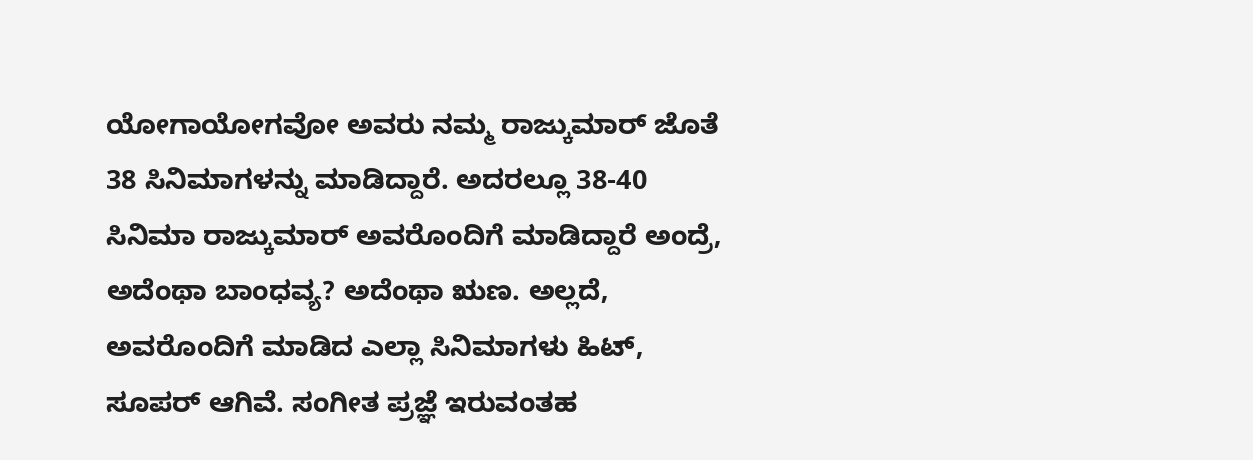ಯೋಗಾಯೋಗವೋ ಅವರು ನಮ್ಮ ರಾಜ್ಕುಮಾರ್ ಜೊತೆ 38 ಸಿನಿಮಾಗಳನ್ನು ಮಾಡಿದ್ದಾರೆ. ಅದರಲ್ಲೂ 38-40 ಸಿನಿಮಾ ರಾಜ್ಕುಮಾರ್ ಅವರೊಂದಿಗೆ ಮಾಡಿದ್ದಾರೆ ಅಂದ್ರೆ, ಅದೆಂಥಾ ಬಾಂಧವ್ಯ? ಅದೆಂಥಾ ಋಣ. ಅಲ್ಲದೆ, ಅವರೊಂದಿಗೆ ಮಾಡಿದ ಎಲ್ಲಾ ಸಿನಿಮಾಗಳು ಹಿಟ್, ಸೂಪರ್ ಆಗಿವೆ. ಸಂಗೀತ ಪ್ರಜ್ಞೆ ಇರುವಂತಹ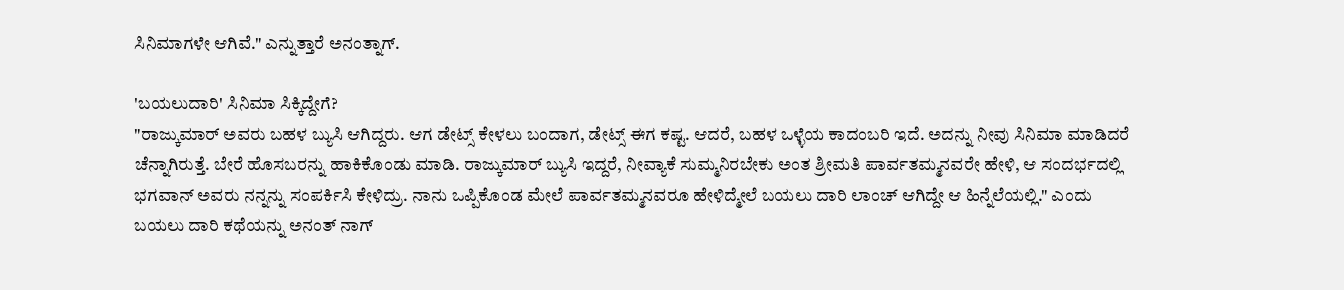ಸಿನಿಮಾಗಳೇ ಆಗಿವೆ." ಎನ್ನುತ್ತಾರೆ ಅನಂತ್ನಾಗ್.

'ಬಯಲುದಾರಿ' ಸಿನಿಮಾ ಸಿಕ್ಕಿದ್ದೇಗೆ?
"ರಾಜ್ಕುಮಾರ್ ಅವರು ಬಹಳ ಬ್ಯುಸಿ ಆಗಿದ್ದರು. ಆಗ ಡೇಟ್ಸ್ ಕೇಳಲು ಬಂದಾಗ, ಡೇಟ್ಸ್ ಈಗ ಕಷ್ಟ. ಆದರೆ, ಬಹಳ ಒಳ್ಳೆಯ ಕಾದಂಬರಿ ಇದೆ. ಅದನ್ನು ನೀವು ಸಿನಿಮಾ ಮಾಡಿದರೆ ಚೆನ್ನಾಗಿರುತ್ತೆ. ಬೇರೆ ಹೊಸಬರನ್ನು ಹಾಕಿಕೊಂಡು ಮಾಡಿ. ರಾಜ್ಕುಮಾರ್ ಬ್ಯುಸಿ ಇದ್ದರೆ, ನೀವ್ಯಾಕೆ ಸುಮ್ಮನಿರಬೇಕು ಅಂತ ಶ್ರೀಮತಿ ಪಾರ್ವತಮ್ಮನವರೇ ಹೇಳಿ, ಆ ಸಂದರ್ಭದಲ್ಲಿ ಭಗವಾನ್ ಅವರು ನನ್ನನ್ನು ಸಂಪರ್ಕಿಸಿ ಕೇಳಿದ್ರು. ನಾನು ಒಪ್ಪಿಕೊಂಡ ಮೇಲೆ ಪಾರ್ವತಮ್ಮನವರೂ ಹೇಳಿದ್ಮೇಲೆ ಬಯಲು ದಾರಿ ಲಾಂಚ್ ಆಗಿದ್ದೇ ಆ ಹಿನ್ನೆಲೆಯಲ್ಲಿ." ಎಂದು ಬಯಲು ದಾರಿ ಕಥೆಯನ್ನು ಅನಂತ್ ನಾಗ್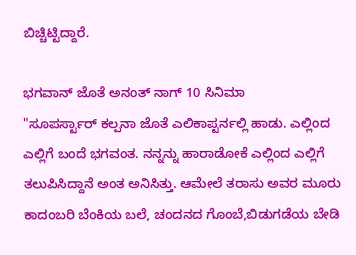ಬಿಚ್ಚಿಟ್ಟಿದ್ದಾರೆ.

ಭಗವಾನ್ ಜೊತೆ ಅನಂತ್ ನಾಗ್ 10 ಸಿನಿಮಾ
"ಸೂಪರ್ಸ್ಟಾರ್ ಕಲ್ಪನಾ ಜೊತೆ ಎಲಿಕಾಪ್ಟರ್ನಲ್ಲಿ ಹಾಡು. ಎಲ್ಲಿಂದ ಎಲ್ಲಿಗೆ ಬಂದೆ ಭಗವಂತ. ನನ್ನನ್ನು ಹಾರಾಡೋಕೆ ಎಲ್ಲಿಂದ ಎಲ್ಲಿಗೆ ತಲುಪಿಸಿದ್ದಾನೆ ಅಂತ ಅನಿಸಿತ್ತು. ಆಮೇಲೆ ತರಾಸು ಅವರ ಮೂರು ಕಾದಂಬರಿ ಬೆಂಕಿಯ ಬಲೆ, ಚಂದನದ ಗೊಂಬೆ,ಬಿಡುಗಡೆಯ ಬೇಡಿ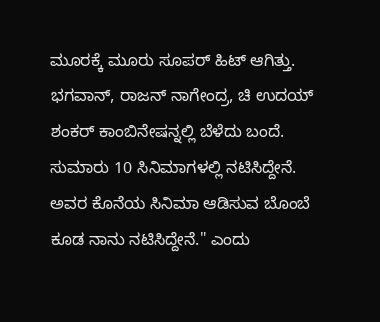ಮೂರಕ್ಕೆ ಮೂರು ಸೂಪರ್ ಹಿಟ್ ಆಗಿತ್ತು. ಭಗವಾನ್, ರಾಜನ್ ನಾಗೇಂದ್ರ, ಚಿ ಉದಯ್ ಶಂಕರ್ ಕಾಂಬಿನೇಷನ್ನಲ್ಲಿ ಬೆಳೆದು ಬಂದೆ. ಸುಮಾರು 10 ಸಿನಿಮಾಗಳಲ್ಲಿ ನಟಿಸಿದ್ದೇನೆ. ಅವರ ಕೊನೆಯ ಸಿನಿಮಾ ಆಡಿಸುವ ಬೊಂಬೆ ಕೂಡ ನಾನು ನಟಿಸಿದ್ದೇನೆ." ಎಂದು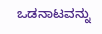ಒಡನಾಟವನ್ನು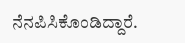ನೆನಪಿಸಿಕೊಂಡಿದ್ದಾರೆ.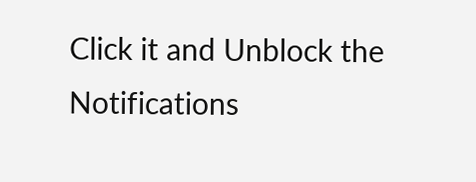Click it and Unblock the Notifications